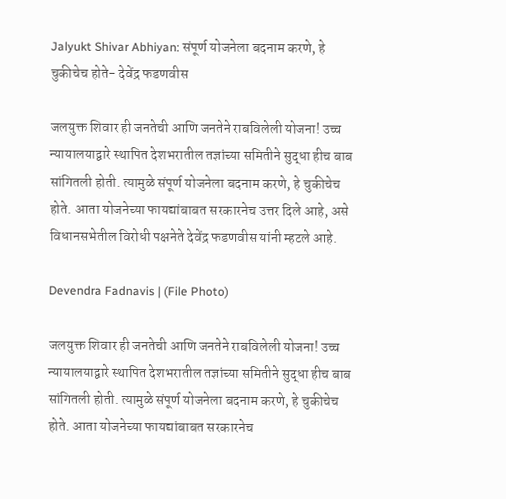Jalyukt Shivar Abhiyan: संपूर्ण योजनेला बदनाम करणे, हे चुकीचेच होते- देवेंद्र फडणवीस

जलयुक्त शिवार ही जनतेची आणि जनतेने राबविलेली योजना! उच्च न्यायालयाद्वारे स्थापित देशभरातील तज्ञांच्या समितीने सुद्धा हीच बाब सांगितली होती. त्यामुळे संपूर्ण योजनेला बदनाम करणे, हे चुकीचेच होते. आता योजनेच्या फायद्यांबाबत सरकारनेच उत्तर दिले आहे, असे विधानसभेतील विरोधी पक्षनेते देवेंद्र फडणवीस यांनी म्हटले आहे.

Devendra Fadnavis | (File Photo)

जलयुक्त शिवार ही जनतेची आणि जनतेने राबविलेली योजना! उच्च न्यायालयाद्वारे स्थापित देशभरातील तज्ञांच्या समितीने सुद्धा हीच बाब सांगितली होती. त्यामुळे संपूर्ण योजनेला बदनाम करणे, हे चुकीचेच होते. आता योजनेच्या फायद्यांबाबत सरकारनेच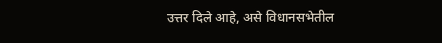उत्तर दिले आहे, असे विधानसभेतील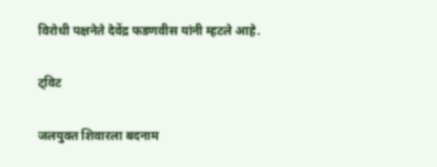विरोधी पक्षनेते देवेंद्र फडणवीस यांनी म्हटले आहे.

ट्विट

जलयुक्त शिवारला बदनाम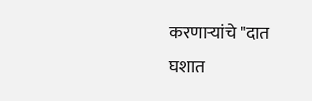करणाऱ्यांचे "दात घशात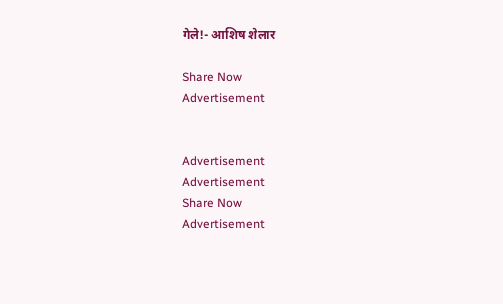गेले!- आशिष शेलार

Share Now
Advertisement


Advertisement
Advertisement
Share Now
Advertisement